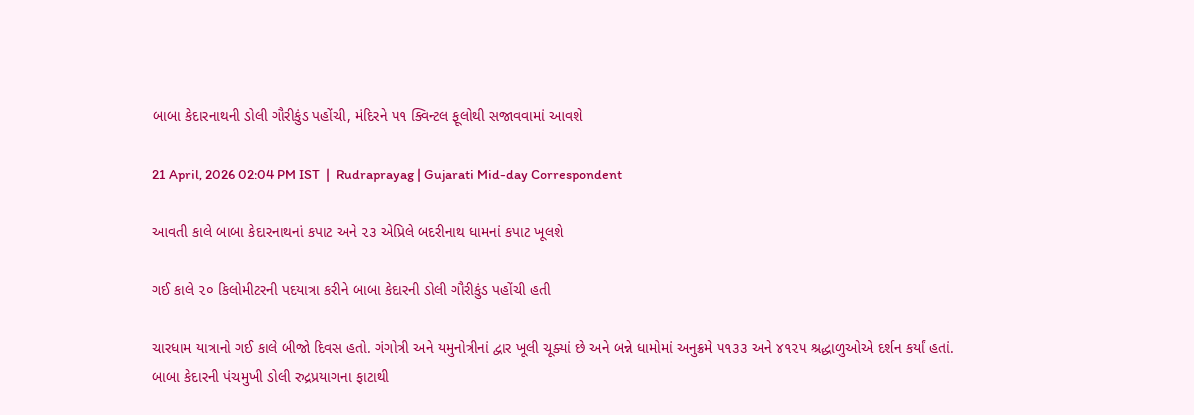બાબા કેદારનાથની ડોલી ગૌરીકુંડ પહોંચી, મંદિરને ૫૧ ક્વિન્ટલ ફૂલોથી સજાવવામાં આવશે

21 April, 2026 02:04 PM IST  |  Rudraprayag | Gujarati Mid-day Correspondent

આવતી કાલે બાબા કેદારનાથનાં કપાટ અને ૨૩ એપ્રિલે બદરીનાથ ધામનાં કપાટ ખૂલશે

ગઈ કાલે ૨૦ કિલોમીટરની પદયાત્રા કરીને બાબા કેદારની ડોલી ગૌરીકુંડ પહોંચી હતી

ચારધામ યાત્રાનો ગઈ કાલે બીજો દિવસ હતો. ગંગોત્રી અને યમુનોત્રીનાં દ્વાર ખૂલી ચૂક્યાં છે અને બન્ને ધામોમાં અનુક્રમે ૫૧૩૩ અને ૪૧૨૫ શ્રદ્ધાળુઓએ દર્શન કર્યાં હતાં. બાબા કેદારની પંચમુખી ડોલી રુદ્રપ્રયાગના ફાટાથી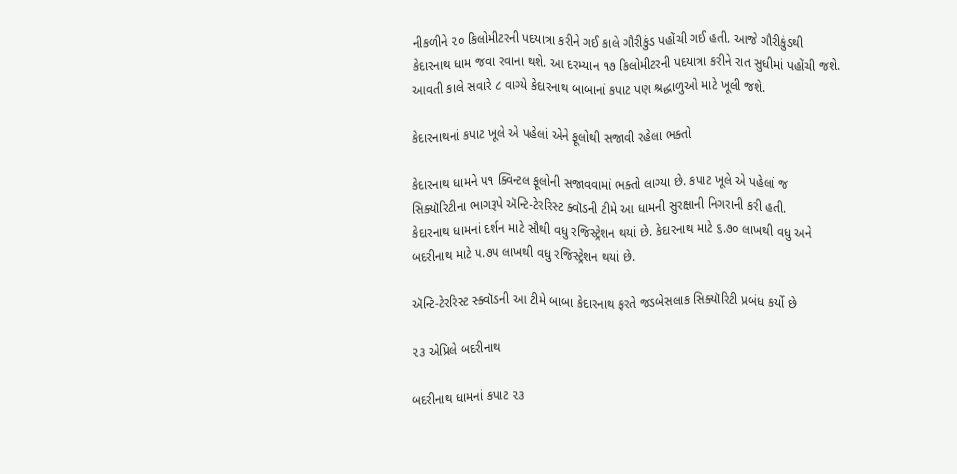નીકળીને ૨૦ કિલોમીટરની પદયાત્રા કરીને ગઈ કાલે ગૌરીકુંડ પહોંચી ગઈ હતી. આજે ગૌરીકુંડથી કેદારનાથ ધામ જવા રવાના થશે. આ દરમ્યાન ૧૭ કિલોમીટરની પદયાત્રા કરીને રાત સુધીમાં પહોંચી જશે. આવતી કાલે સવારે ૮ વાગ્યે કેદારનાથ બાબાનાં કપાટ પણ શ્રદ્ધાળુઓ માટે ખૂલી જશે.

કેદારનાથનાં કપાટ ખૂલે એ પહેલાં એને ફૂલોથી સજાવી રહેલા ભક્તો

કેદારનાથ ધામને ૫૧ ક્વિન્ટલ ફૂલોની સજાવવામાં ભક્તો લાગ્યા છે. કપાટ ખૂલે એ પહેલાં જ સિક્યૉરિટીના ભાગરૂપે ઍન્ટિ-ટેરરિસ્ટ ક્વૉડની ટીમે આ ધામની સુરક્ષાની નિગરાની કરી હતી.
કેદારનાથ ધામનાં દર્શન માટે સૌથી વધુ રજિસ્ટ્રેશન થયાં છે. કેદારનાથ માટે ૬.૭૦ લાખથી વધુ અને બદરીનાથ માટે ૫.૭૫ લાખથી વધુ રજિસ્ટ્રેશન થયાં છે.

ઍન્ટિ-ટેરરિસ્ટ સ્ક્વૉડની આ ટીમે બાબા કેદારનાથ ફરતે જડબેસલાક સિક્યૉરિટી પ્રબંધ કર્યો છે

૨૩ એપ્રિલે બદરીનાથ

બદરીનાથ ધામનાં કપાટ ૨૩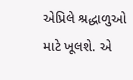એપ્રિલે શ્રદ્ધાળુઓ માટે ખૂલશે. એ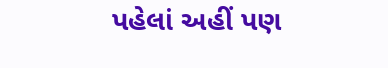પહેલાં અહીં પણ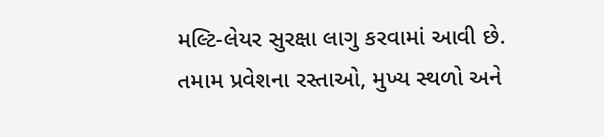મલ્ટિ-લેયર સુરક્ષા લાગુ કરવામાં આવી છે. તમામ પ્રવેશના રસ્તાઓ, મુખ્ય સ્થળો અને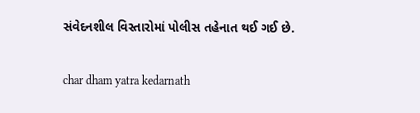સંવેદનશીલ વિસ્તારોમાં પોલીસ તહેનાત થઈ ગઈ છે.

char dham yatra kedarnath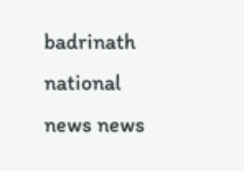badrinath national news news